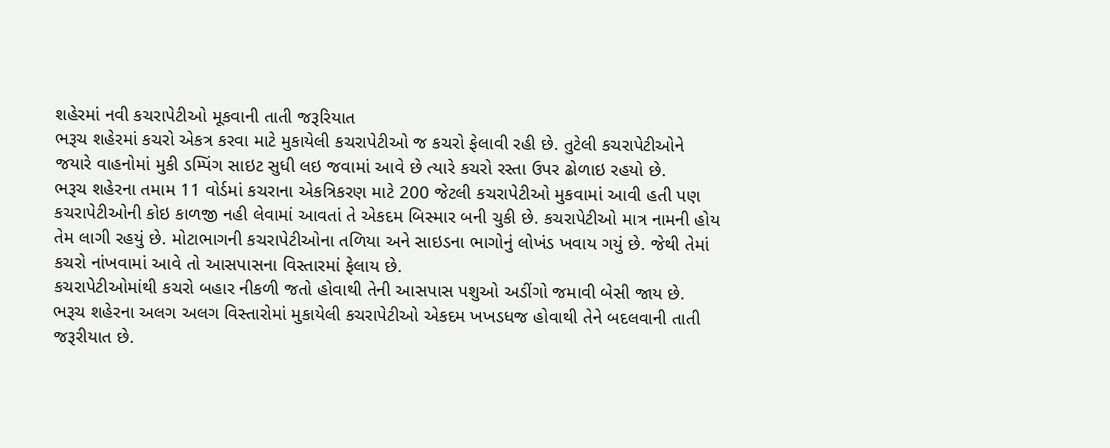શહેરમાં નવી કચરાપેટીઓ મૂકવાની તાતી જરૂરિયાત
ભરૂચ શહેરમાં કચરો એકત્ર કરવા માટે મુકાયેલી કચરાપેટીઓ જ કચરો ફેલાવી રહી છે. તુટેલી કચરાપેટીઓને જયારે વાહનોમાં મુકી ડમ્પિંગ સાઇટ સુધી લઇ જવામાં આવે છે ત્યારે કચરો રસ્તા ઉપર ઢોળાઇ રહયો છે.
ભરૂચ શહેરના તમામ 11 વોર્ડમાં કચરાના એકત્રિકરણ માટે 200 જેટલી કચરાપેટીઓ મુકવામાં આવી હતી પણ કચરાપેટીઓની કોઇ કાળજી નહી લેવામાં આવતાં તે એકદમ બિસ્માર બની ચુકી છે. કચરાપેટીઓ માત્ર નામની હોય તેમ લાગી રહયું છે. મોટાભાગની કચરાપેટીઓના તળિયા અને સાઇડના ભાગોનું લોખંડ ખવાય ગયું છે. જેથી તેમાં કચરો નાંખવામાં આવે તો આસપાસના વિસ્તારમાં ફેલાય છે.
કચરાપેટીઓમાંથી કચરો બહાર નીકળી જતો હોવાથી તેની આસપાસ પશુઓ અડીંગો જમાવી બેસી જાય છે. ભરૂચ શહેરના અલગ અલગ વિસ્તારોમાં મુકાયેલી કચરાપેટીઓ એકદમ ખખડધજ હોવાથી તેને બદલવાની તાતી જરૂરીયાત છે.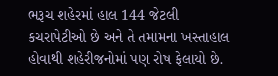ભરૂચ શહેરમાં હાલ 144 જેટલી કચરાપેટીઓ છે અને તે તમામના ખસ્તાહાલ હોવાથી શહેરીજનોમાં પણ રોષ ફેલાયો છે.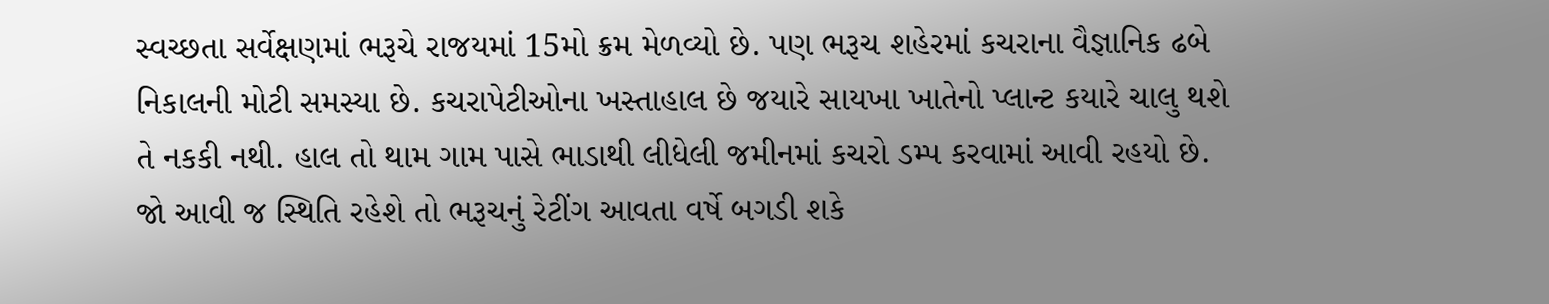સ્વચ્છતા સર્વેક્ષણમાં ભરૂચે રાજયમાં 15મો ક્રમ મેળવ્યો છે. પણ ભરૂચ શહેરમાં કચરાના વૈજ્ઞાનિક ઢબે નિકાલની મોટી સમસ્યા છે. કચરાપેટીઓના ખસ્તાહાલ છે જયારે સાયખા ખાતેનો પ્લાન્ટ કયારે ચાલુ થશે તે નકકી નથી. હાલ તો થામ ગામ પાસે ભાડાથી લીધેલી જમીનમાં કચરો ડમ્પ કરવામાં આવી રહયો છે. જો આવી જ સ્થિતિ રહેશે તો ભરૂચનું રેટીંગ આવતા વર્ષે બગડી શકે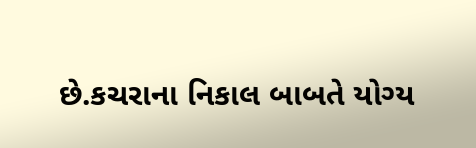છે.કચરાના નિકાલ બાબતે યોગ્ય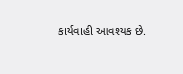કાર્યવાહી આવશ્યક છે.